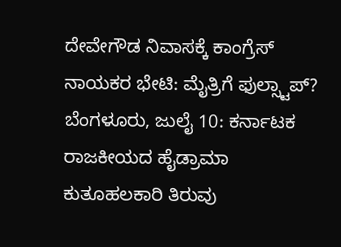ದೇವೇಗೌಡ ನಿವಾಸಕ್ಕೆ ಕಾಂಗ್ರೆಸ್ ನಾಯಕರ ಭೇಟಿ: ಮೈತ್ರಿಗೆ ಫುಲ್ಸ್ಟಾಪ್?
ಬೆಂಗಳೂರು, ಜುಲೈ 10: ಕರ್ನಾಟಕ ರಾಜಕೀಯದ ಹೈಡ್ರಾಮಾ ಕುತೂಹಲಕಾರಿ ತಿರುವು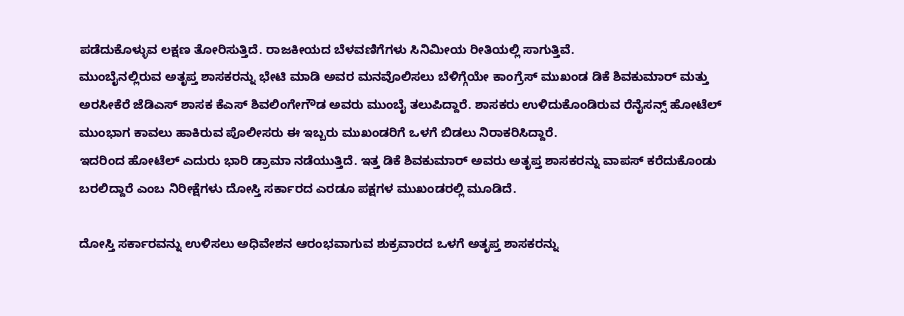ಪಡೆದುಕೊಳ್ಳುವ ಲಕ್ಷಣ ತೋರಿಸುತ್ತಿದೆ. ರಾಜಕೀಯದ ಬೆಳವಣಿಗೆಗಳು ಸಿನಿಮೀಯ ರೀತಿಯಲ್ಲಿ ಸಾಗುತ್ತಿವೆ.
ಮುಂಬೈನಲ್ಲಿರುವ ಅತೃಪ್ತ ಶಾಸಕರನ್ನು ಭೇಟಿ ಮಾಡಿ ಅವರ ಮನವೊಲಿಸಲು ಬೆಳಿಗ್ಗೆಯೇ ಕಾಂಗ್ರೆಸ್ ಮುಖಂಡ ಡಿಕೆ ಶಿವಕುಮಾರ್ ಮತ್ತು ಅರಸೀಕೆರೆ ಜೆಡಿಎಸ್ ಶಾಸಕ ಕೆಎಸ್ ಶಿವಲಿಂಗೇಗೌಡ ಅವರು ಮುಂಬೈ ತಲುಪಿದ್ದಾರೆ. ಶಾಸಕರು ಉಳಿದುಕೊಂಡಿರುವ ರೆನೈಸನ್ಸ್ ಹೋಟೆಲ್ ಮುಂಭಾಗ ಕಾವಲು ಹಾಕಿರುವ ಪೊಲೀಸರು ಈ ಇಬ್ಬರು ಮುಖಂಡರಿಗೆ ಒಳಗೆ ಬಿಡಲು ನಿರಾಕರಿಸಿದ್ದಾರೆ.
ಇದರಿಂದ ಹೋಟೆಲ್ ಎದುರು ಭಾರಿ ಡ್ರಾಮಾ ನಡೆಯುತ್ತಿದೆ. ಇತ್ತ ಡಿಕೆ ಶಿವಕುಮಾರ್ ಅವರು ಅತೃಪ್ತ ಶಾಸಕರನ್ನು ವಾಪಸ್ ಕರೆದುಕೊಂಡು ಬರಲಿದ್ದಾರೆ ಎಂಬ ನಿರೀಕ್ಷೆಗಳು ದೋಸ್ತಿ ಸರ್ಕಾರದ ಎರಡೂ ಪಕ್ಷಗಳ ಮುಖಂಡರಲ್ಲಿ ಮೂಡಿದೆ.

ದೋಸ್ತಿ ಸರ್ಕಾರವನ್ನು ಉಳಿಸಲು ಅಧಿವೇಶನ ಆರಂಭವಾಗುವ ಶುಕ್ರವಾರದ ಒಳಗೆ ಅತೃಪ್ತ ಶಾಸಕರನ್ನು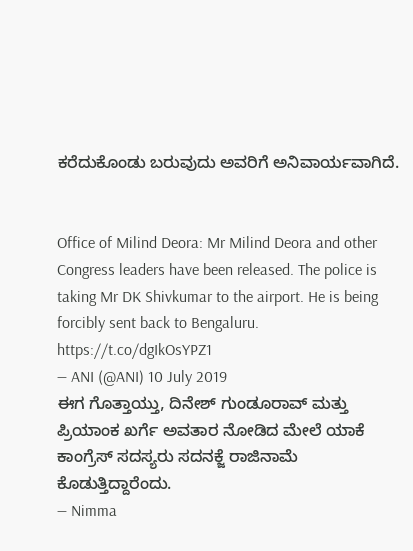ಕರೆದುಕೊಂಡು ಬರುವುದು ಅವರಿಗೆ ಅನಿವಾರ್ಯವಾಗಿದೆ.


Office of Milind Deora: Mr Milind Deora and other Congress leaders have been released. The police is taking Mr DK Shivkumar to the airport. He is being forcibly sent back to Bengaluru. https://t.co/dgIkOsYPZ1
— ANI (@ANI) 10 July 2019
ಈಗ ಗೊತ್ತಾಯ್ತು, ದಿನೇಶ್ ಗುಂಡೂರಾವ್ ಮತ್ತು ಪ್ರಿಯಾಂಕ ಖರ್ಗೆ ಅವತಾರ ನೋಡಿದ ಮೇಲೆ ಯಾಕೆ ಕಾಂಗ್ರೆಸ್ ಸದಸ್ಯರು ಸದನಕ್ಜೆ ರಾಜಿನಾಮೆ ಕೊಡುತ್ತಿದ್ದಾರೆಂದು.
— Nimma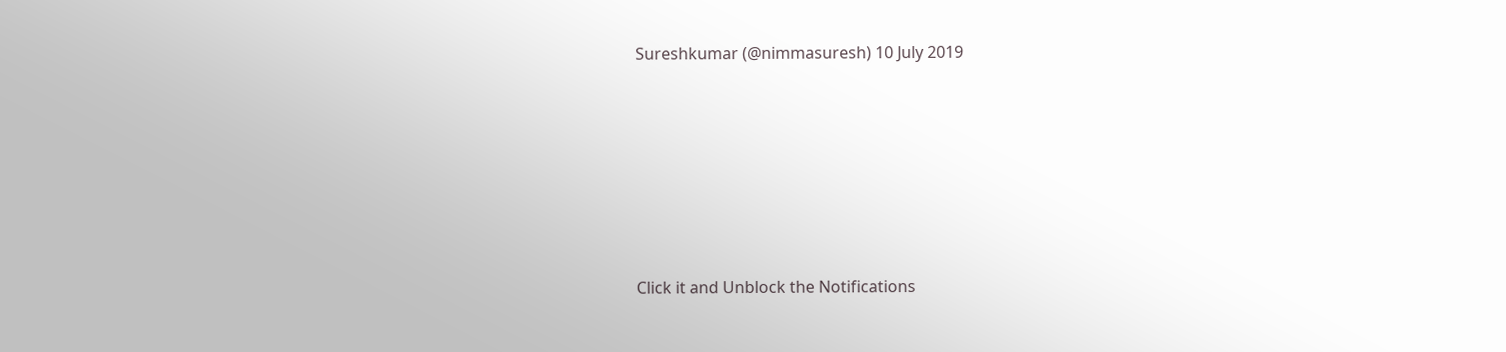Sureshkumar (@nimmasuresh) 10 July 2019












Click it and Unblock the Notifications